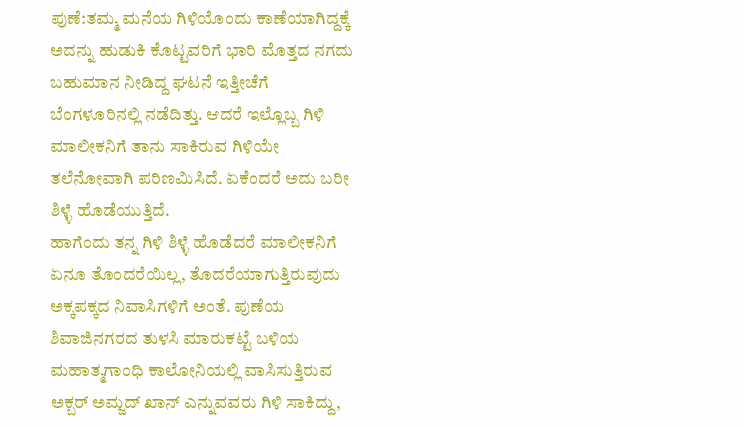ಪುಣೆ:ತಮ್ಮ ಮನೆಯ ಗಿಳಿಯೊಂದು ಕಾಣೆಯಾಗಿದ್ದಕ್ಕೆ ಅದನ್ನು ಹುಡುಕಿ ಕೊಟ್ಟವರಿಗೆ ಭಾರಿ ಮೊತ್ತದ ನಗದು ಬಹುಮಾನ ನೀಡಿದ್ದ ಘಟನೆ ಇತ್ತೀಚೆಗೆ ಬೆಂಗಳೂರಿನಲ್ಲಿ ನಡೆದಿತ್ತು. ಆದರೆ ಇಲ್ಲೊಬ್ಬ ಗಿಳಿ ಮಾಲೀಕನಿಗೆ ತಾನು ಸಾಕಿರುವ ಗಿಳಿಯೇ ತಲೆನೋವಾಗಿ ಪರಿಣಮಿಸಿದೆ. ಏಕೆಂದರೆ ಅದು ಬರೀ ಶಿಳ್ಳೆ ಹೊಡೆಯುತ್ತಿದೆ.
ಹಾಗೆಂದು ತನ್ನ ಗಿಳಿ ಶಿಳ್ಳೆ ಹೊಡೆದರೆ ಮಾಲೀಕನಿಗೆ ಏನೂ ತೊಂದರೆಯಿಲ್ಲ, ತೊದರೆಯಾಗುತ್ತಿರುವುದು ಅಕ್ಕಪಕ್ಕದ ನಿವಾಸಿಗಳಿಗೆ ಅಂತೆ. ಪುಣೆಯ ಶಿವಾಜಿನಗರದ ತುಳಸಿ ಮಾರುಕಟ್ಟೆ ಬಳಿಯ ಮಹಾತ್ಮಗಾಂಧಿ ಕಾಲೋನಿಯಲ್ಲಿ ವಾಸಿಸುತ್ತಿರುವ ಅಕ್ಬರ್ ಅಮ್ಜದ್ ಖಾನ್ ಎನ್ನುವವರು ಗಿಳಿ ಸಾಕಿದ್ದು,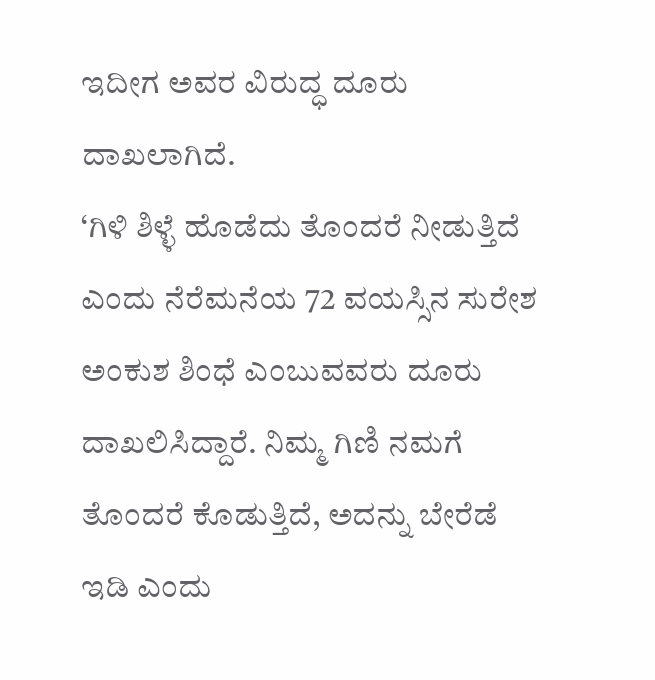ಇದೀಗ ಅವರ ವಿರುದ್ಧ ದೂರು ದಾಖಲಾಗಿದೆ.
‘ಗಿಳಿ ಶಿಳ್ಳೆ ಹೊಡೆದು ತೊಂದರೆ ನೀಡುತ್ತಿದೆ ಎಂದು ನೆರೆಮನೆಯ 72 ವಯಸ್ಸಿನ ಸುರೇಶ ಅಂಕುಶ ಶಿಂಧೆ ಎಂಬುವವರು ದೂರು ದಾಖಲಿಸಿದ್ದಾರೆ. ನಿಮ್ಮ ಗಿಣಿ ನಮಗೆ ತೊಂದರೆ ಕೊಡುತ್ತಿದೆ, ಅದನ್ನು ಬೇರೆಡೆ ಇಡಿ ಎಂದು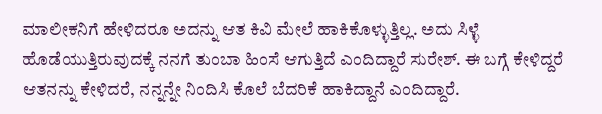ಮಾಲೀಕನಿಗೆ ಹೇಳಿದರೂ ಅದನ್ನು ಆತ ಕಿವಿ ಮೇಲೆ ಹಾಕಿಕೊಳ್ಳುತ್ತಿಲ್ಲ. ಅದು ಸಿಳ್ಳೆ ಹೊಡೆಯುತ್ತಿರುವುದಕ್ಕೆ ನನಗೆ ತುಂಬಾ ಹಿಂಸೆ ಆಗುತ್ತಿದೆ ಎಂದಿದ್ದಾರೆ ಸುರೇಶ್. ಈ ಬಗ್ಗೆ ಕೇಳಿದ್ದರೆ ಆತನನ್ನು ಕೇಳಿದರೆ, ನನ್ನನ್ನೇ ನಿಂದಿಸಿ ಕೊಲೆ ಬೆದರಿಕೆ ಹಾಕಿದ್ದಾನೆ ಎಂದಿದ್ದಾರೆ.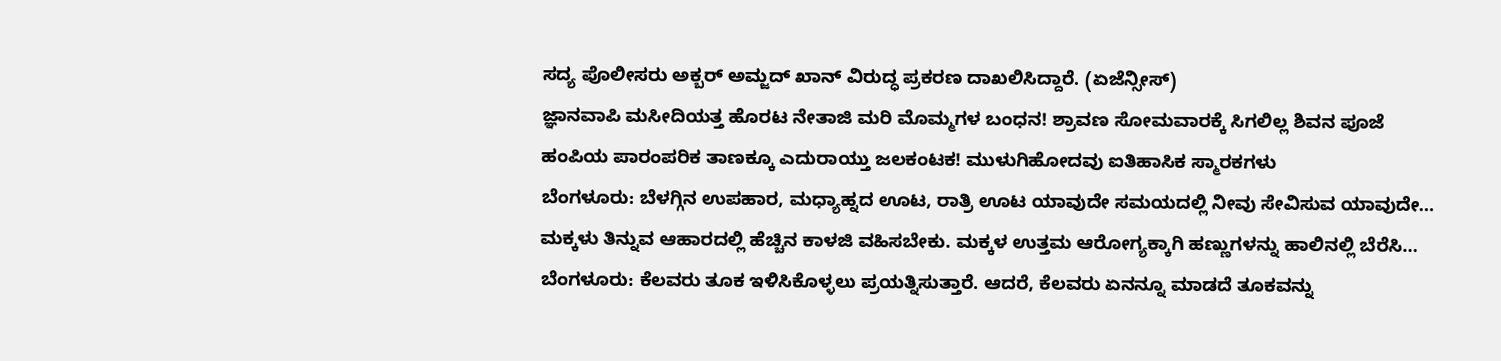ಸದ್ಯ ಪೊಲೀಸರು ಅಕ್ಬರ್ ಅಮ್ಜದ್ ಖಾನ್ ವಿರುದ್ಧ ಪ್ರಕರಣ ದಾಖಲಿಸಿದ್ದಾರೆ. (ಏಜೆನ್ಸೀಸ್)
ಜ್ಞಾನವಾಪಿ ಮಸೀದಿಯತ್ತ ಹೊರಟ ನೇತಾಜಿ ಮರಿ ಮೊಮ್ಮಗಳ ಬಂಧನ! ಶ್ರಾವಣ ಸೋಮವಾರಕ್ಕೆ ಸಿಗಲಿಲ್ಲ ಶಿವನ ಪೂಜೆ
ಹಂಪಿಯ ಪಾರಂಪರಿಕ ತಾಣಕ್ಕೂ ಎದುರಾಯ್ತು ಜಲಕಂಟಕ! ಮುಳುಗಿಹೋದವು ಐತಿಹಾಸಿಕ ಸ್ಮಾರಕಗಳು
ಬೆಂಗಳೂರು: ಬೆಳಗ್ಗಿನ ಉಪಹಾರ, ಮಧ್ಯಾಹ್ನದ ಊಟ, ರಾತ್ರಿ ಊಟ ಯಾವುದೇ ಸಮಯದಲ್ಲಿ ನೀವು ಸೇವಿಸುವ ಯಾವುದೇ…
ಮಕ್ಕಳು ತಿನ್ನುವ ಆಹಾರದಲ್ಲಿ ಹೆಚ್ಚಿನ ಕಾಳಜಿ ವಹಿಸಬೇಕು. ಮಕ್ಕಳ ಉತ್ತಮ ಆರೋಗ್ಯಕ್ಕಾಗಿ ಹಣ್ಣುಗಳನ್ನು ಹಾಲಿನಲ್ಲಿ ಬೆರೆಸಿ…
ಬೆಂಗಳೂರು: ಕೆಲವರು ತೂಕ ಇಳಿಸಿಕೊಳ್ಳಲು ಪ್ರಯತ್ನಿಸುತ್ತಾರೆ. ಆದರೆ, ಕೆಲವರು ಏನನ್ನೂ ಮಾಡದೆ ತೂಕವನ್ನು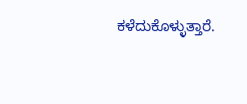ಕಳೆದುಕೊಳ್ಳುತ್ತಾರೆ.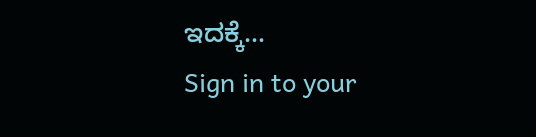ಇದಕ್ಕೆ…
Sign in to your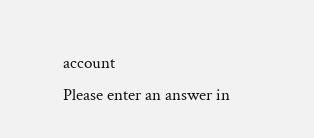account
Please enter an answer in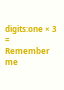digits:one × 3 =
Remember me